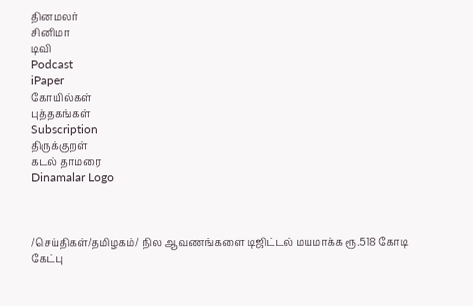தினமலர்
சினிமா
டிவி
Podcast
iPaper
கோயில்கள்
புத்தகங்கள்
Subscription
திருக்குறள்
கடல் தாமரை
Dinamalar Logo



/செய்திகள்/தமிழகம்/ நில ஆவணங்களை டிஜிட்டல் மயமாக்க ரூ.518 கோடி கேட்பு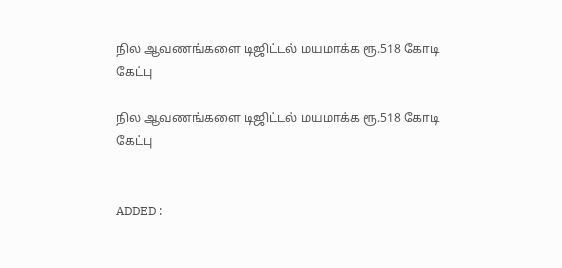நில ஆவணங்களை டிஜிட்டல் மயமாக்க ரூ.518 கோடி கேட்பு

நில ஆவணங்களை டிஜிட்டல் மயமாக்க ரூ.518 கோடி கேட்பு


ADDED :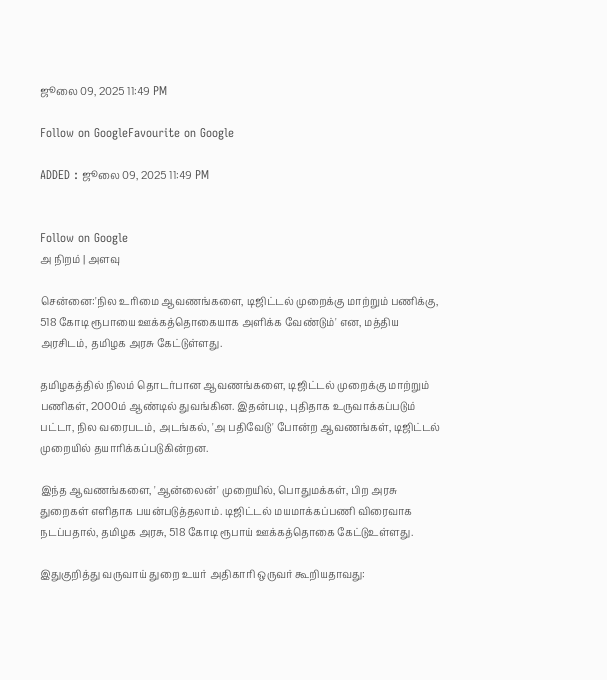ஜூலை 09, 2025 11:49 PM

Follow on GoogleFavourite on Google

ADDED : ஜூலை 09, 2025 11:49 PM


Follow on Google
அ நிறம் | அளவு

சென்னை:'நில உரிமை ஆவணங்களை, டிஜிட்டல் முறைக்கு மாற்றும் பணிக்கு, 518 கோடி ரூபாயை ஊக்கத்தொகையாக அளிக்க வேண்டும்' என, மத்திய அரசிடம், தமிழக அரசு கேட்டுள்ளது.

தமிழகத்தில் நிலம் தொடர்பான ஆவணங்களை, டிஜிட்டல் முறைக்கு மாற்றும் பணிகள், 2000ம் ஆண்டில் துவங்கின. இதன்படி, புதிதாக உருவாக்கப்படும் பட்டா, நில வரைபடம், அடங்கல், 'அ பதிவேடு' போன்ற ஆவணங்கள், டிஜிட்டல் முறையில் தயாரிக்கப்படுகின்றன.

இந்த ஆவணங்களை, 'ஆன்லைன்' முறையில், பொதுமக்கள், பிற அரசு துறைகள் எளிதாக பயன்படுத்தலாம். டிஜிட்டல் மயமாக்கப்பணி விரைவாக நடப்பதால், தமிழக அரசு, 518 கோடி ரூபாய் ஊக்கத்தொகை கேட்டுஉள்ளது.

இதுகுறித்து வருவாய் துறை உயர் அதிகாரி ஒருவர் கூறியதாவது: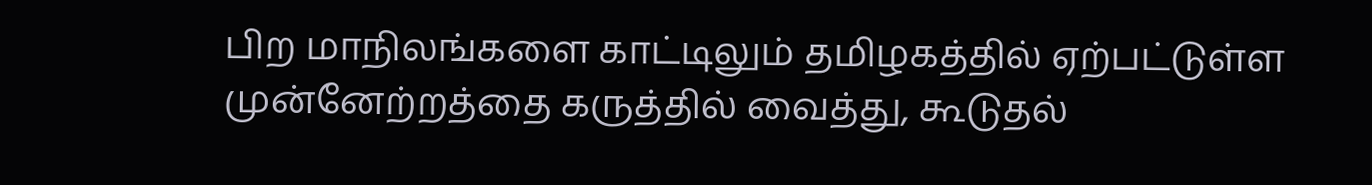பிற மாநிலங்களை காட்டிலும் தமிழகத்தில் ஏற்பட்டுள்ள முன்னேற்றத்தை கருத்தில் வைத்து, கூடுதல்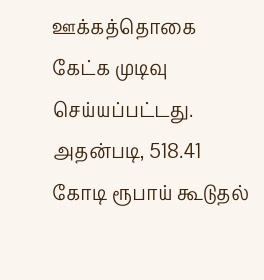ஊக்கத்தொகை கேட்க முடிவு செய்யப்பட்டது. அதன்படி, 518.41 கோடி ரூபாய் கூடுதல்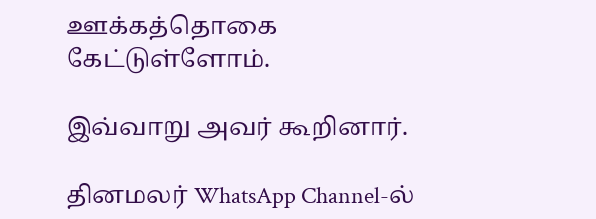ஊக்கத்தொகை கேட்டுள்ளோம்.

இவ்வாறு அவர் கூறினார்.

தினமலர் WhatsApp Channel-ல்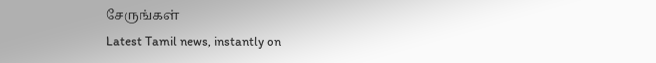சேருங்கள்
Latest Tamil news, instantly on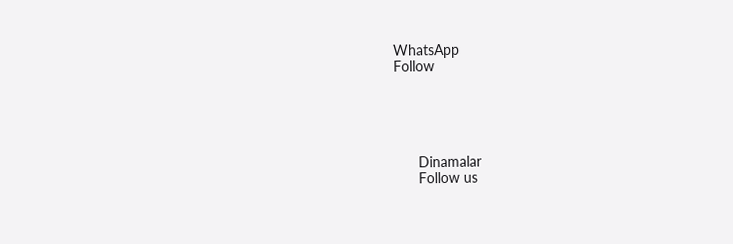WhatsApp
Follow





      Dinamalar
      Follow us